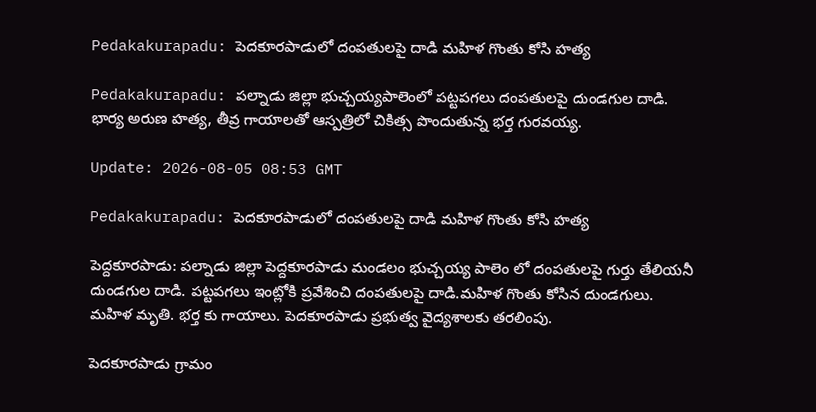Pedakakurapadu: పెదకూరపాడులో దంపతులపై దాడి మహిళ గొంతు కోసి హత్య

Pedakakurapadu: పల్నాడు జిల్లా భుచ్చయ్యపాలెంలో పట్టపగలు దంపతులపై దుండగుల దాడి. భార్య అరుణ హత్య, తీవ్ర గాయాలతో ఆస్పత్రిలో చికిత్స పొందుతున్న భర్త గురవయ్య.

Update: 2026-08-05 08:53 GMT

Pedakakurapadu: పెదకూరపాడులో దంపతులపై దాడి మహిళ గొంతు కోసి హత్య

పెద్దకూరపాడు: పల్నాడు జిల్లా పెద్దకూరపాడు మండలం భుచ్చయ్య పాలెం లో దంపతులపై గుర్తు తేలియనీ దుండగుల దాడి. పట్టపగలు ఇంట్లోకి ప్రవేశించి దంపతులపై దాడి.మహిళ గొంతు కోసిన దుండగులు. మహిళ మృతి. భర్త కు గాయాలు. పెదకూరపాడు ప్రభుత్వ వైద్యశాలకు తరలింపు.

పెదకూరపాడు గ్రామం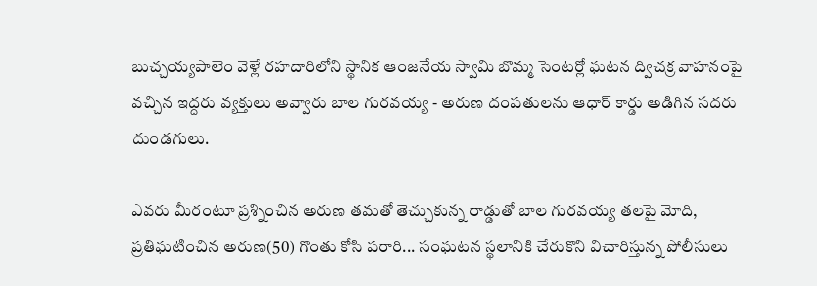బుచ్చయ్యపాలెం వెళ్లే రహదారిలోని స్థానిక ఆంజనేయ స్వామి బొమ్మ సెంటర్లో ఘటన ద్విచక్ర వాహనంపై వచ్చిన ఇద్దరు వ్యక్తులు అవ్వారు బాల గురవయ్య - అరుణ దంపతులను ఆధార్ కార్డు అడిగిన సదరు దుండగులు.

ఎవరు మీరంటూ ప్రశ్నించిన అరుణ తమతో తెచ్చుకున్న రాడ్డుతో బాల గురవయ్య తలపై మోది, ప్రతిఘటించిన అరుణ(50) గొంతు కోసి పరారి... సంఘటన స్థలానికి చేరుకొని విచారిస్తున్న పోలీసులు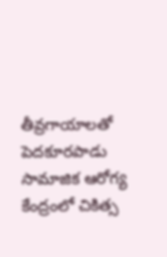తీవ్రగాయాలతో పెదకూరపాడు సామాజిక ఆరోగ్య కేంద్రంలో చికిత్స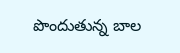పొందుతున్న బాల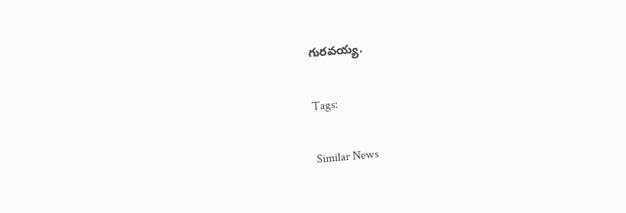గురవయ్య.

Tags:

Similar News